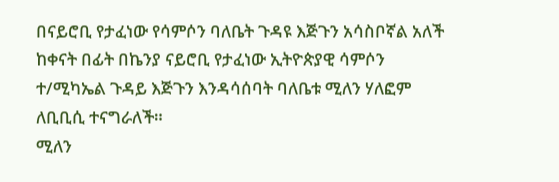በናይሮቢ የታፈነው የሳምሶን ባለቤት ጉዳዩ እጅጉን አሳስቦኛል አለች
ከቀናት በፊት በኬንያ ናይሮቢ የታፈነው ኢትዮጵያዊ ሳምሶን ተ/ሚካኤል ጉዳይ እጅጉን እንዳሳሰባት ባለቤቱ ሚለን ሃለፎም ለቢቢሲ ተናግራለች።
ሚለን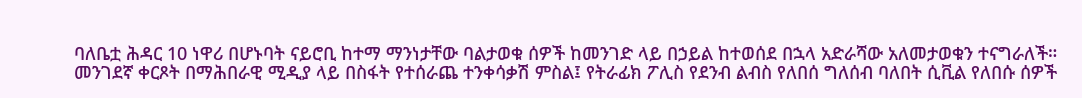ባለቤቷ ሕዳር 10 ነዋሪ በሆኑባት ናይሮቢ ከተማ ማንነታቸው ባልታወቁ ሰዎች ከመንገድ ላይ በኃይል ከተወሰደ በኋላ አድራሻው አለመታወቁን ተናግራለች።
መንገደኛ ቀርጾት በማሕበራዊ ሚዲያ ላይ በስፋት የተሰራጨ ተንቀሳቃሽ ምስል፤ የትራፊክ ፖሊስ የደንብ ልብስ የለበሰ ግለሰብ ባለበት ሲቪል የለበሱ ሰዎች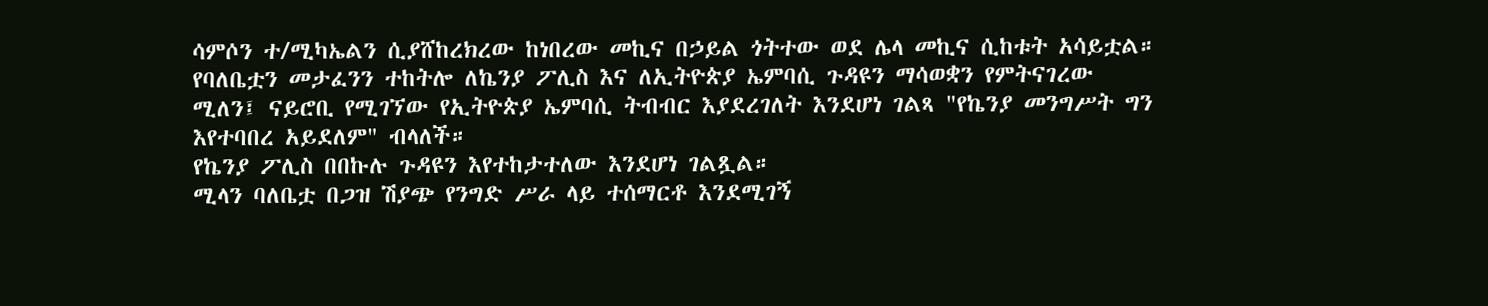ሳምሶን ተ/ሚካኤልን ሲያሸከረክረው ከነበረው መኪና በኃይል ጎትተው ወደ ሌላ መኪና ሲከቱት አሳይቷል።
የባለቤቷን መታፈንን ተከትሎ ለኬንያ ፖሊስ እና ለኢትዮጵያ ኤምባሲ ጉዳዩን ማሳወቋን የምትናገረው ሚለን፤ ናይሮቢ የሚገኘው የኢትዮጵያ ኤምባሲ ትብብር እያደረገለት እንደሆነ ገልጻ "የኬንያ መንግሥት ግን እየተባበረ አይደለም" ብላለች።
የኬንያ ፖሊስ በበኩሉ ጉዳዩን እየተከታተለው እንደሆነ ገልጿል።
ሚላን ባለቤቷ በጋዝ ሽያጭ የንግድ ሥራ ላይ ተሰማርቶ እንደሚገኝ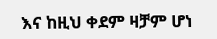እና ከዚህ ቀደም ዛቻም ሆነ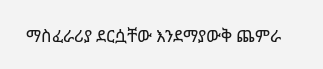ማስፈራሪያ ደርሷቸው እንደማያውቅ ጨምራ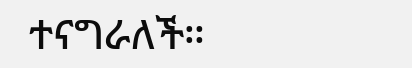ተናግራለች።